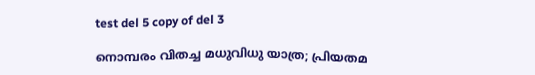test del 5 copy of del 3

നൊമ്പരം വിതച്ച മധുവിധു യാത്ര; പ്രിയതമ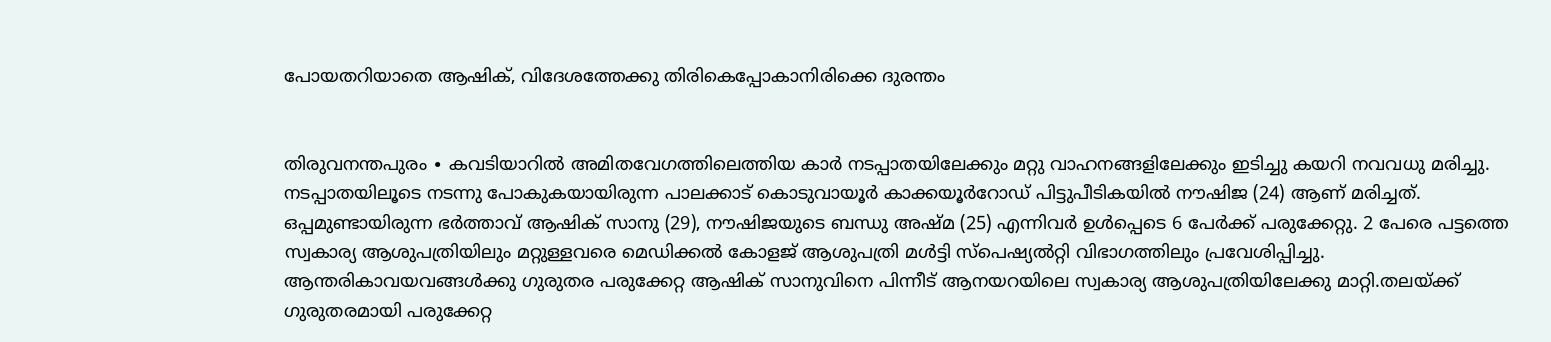പോയതറിയാതെ ആഷിക്, വിദേശത്തേക്കു തിരികെപ്പോകാനിരിക്കെ ദുരന്തം


തിരുവനന്തപുരം ∙ കവടിയാറിൽ അമിതവേഗത്തിലെത്തിയ കാർ നടപ്പാതയിലേക്കും മറ്റു വാഹനങ്ങളിലേക്കും ഇടിച്ചു കയറി നവവധു മരിച്ചു. നടപ്പാതയിലൂടെ നടന്നു പോകുകയായിരുന്ന പാലക്കാട് കൊടുവായൂർ കാക്കയൂർറോഡ് പിട്ടുപീടികയിൽ നൗഷിജ (24) ആണ് മരിച്ചത്. ഒപ്പമുണ്ടായിരുന്ന ഭർത്താവ് ആഷിക് സാനു (29), നൗഷിജയുടെ ബന്ധു അഷ്മ (25) എന്നിവർ ഉൾപ്പെടെ 6 പേർക്ക് പരുക്കേറ്റു. 2 പേരെ പട്ടത്തെ സ്വകാര്യ ആശുപത്രിയിലും മറ്റുള്ളവരെ മെഡിക്കൽ കോളജ് ആശുപത്രി മൾട്ടി സ്പെഷ്യൽറ്റി വിഭാഗത്തിലും പ്രവേശിപ്പിച്ചു. ആന്തരികാവയവങ്ങൾക്കു ഗുരുതര പരുക്കേറ്റ ആഷിക് സാനുവിനെ പിന്നീട് ആനയറയിലെ സ്വകാര്യ ആശുപത്രിയിലേക്കു മാറ്റി.തലയ്ക്ക് ഗുരുതരമായി പരുക്കേറ്റ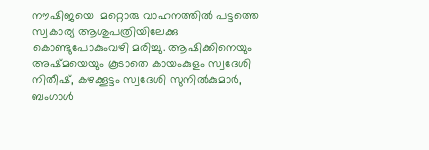നൗഷിജയെ  മറ്റൊരു വാഹനത്തിൽ പട്ടത്തെ സ്വകാര്യ ആശുപത്രിയിലേക്കു കൊണ്ടുപോകുംവഴി മരിച്ചു. ആഷിക്കിനെയും അഷ്മയെയും കൂടാതെ കായംകുളം സ്വദേശി നിതീഷ്, കഴക്കൂട്ടം സ്വദേശി സുനിൽകുമാർ, ബംഗാൾ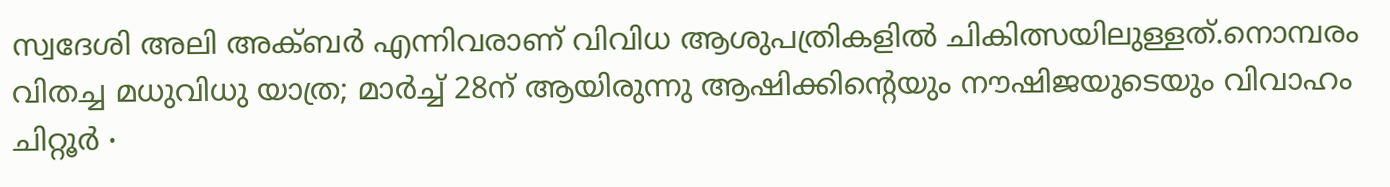സ്വദേശി അലി അക്ബർ എന്നിവരാണ് വിവിധ ആശുപത്രികളിൽ ചികിത്സയിലുള്ളത്.നൊമ്പരം വിതച്ച മധുവിധു യാത്ര; മാർച്ച് 28ന് ആയിരുന്നു ആഷിക്കിന്റെയും നൗഷിജയുടെയും വിവാഹം  ചിറ്റൂർ ∙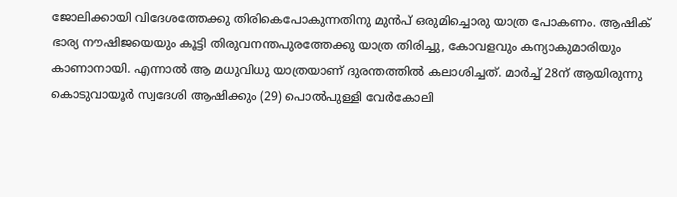ജോലിക്കായി വിദേശത്തേക്കു തിരികെപോകുന്നതിനു മുൻപ് ഒരുമിച്ചൊരു യാത്ര പോകണം. ആഷിക് ഭാര്യ നൗഷിജയെയും കൂട്ടി തിരുവനന്തപുരത്തേക്കു യാത്ര തിരിച്ചു, കോവളവും കന്യാകുമാരിയും കാണാനായി. എന്നാൽ ആ മധുവിധു യാത്രയാണ് ദുരന്തത്തിൽ കലാശിച്ചത്. മാർച്ച് 28ന് ആയിരുന്നു കൊടുവായൂർ സ്വദേശി ആഷിക്കും (29) പൊൽപുള്ളി വേർ‌കോലി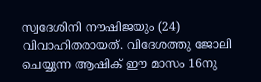സ്വദേശിനി നൗഷിജയും (24) വിവാഹിതരായത്. വിദേശത്തു ജോലി ചെയ്യുന്ന ആഷിക് ഈ മാസം 16നു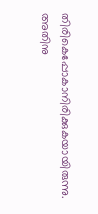തിരികെപ്പോകാനിരിക്കുകയായിരുന്നു. അതിനു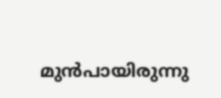മുൻപായിരുന്നു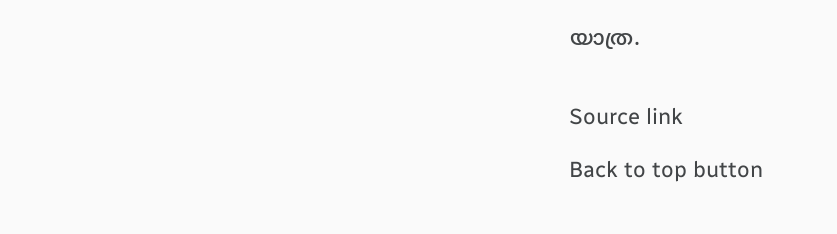യാത്ര.


Source link

Back to top button